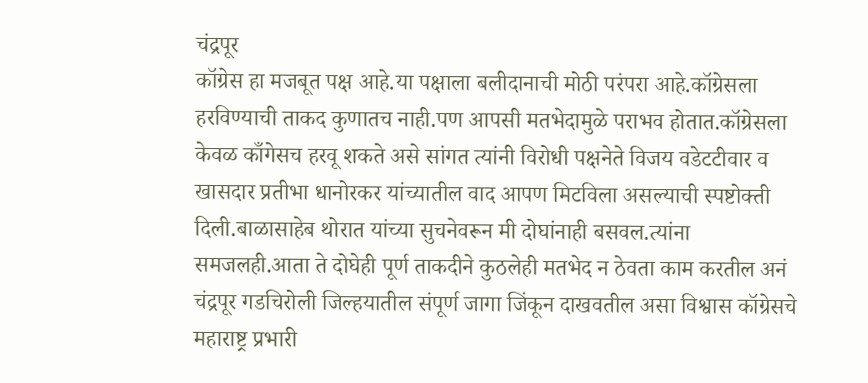चंद्रपूर
कॉग्रेस हा मजबूत पक्ष आहे.या पक्षाला बलीदानाची मोठी परंपरा आहे.कॉग्रेसला हरविण्याची ताकद कुणातच नाही.पण आपसी मतभेदामुळे पराभव होतात.कॉग्रेसला केवळ काँगेसच हरवू शकते असे सांगत त्यांनी विरोधी पक्षनेते विजय वडेटटीवार व खासदार प्रतीभा धानोरकर यांच्यातील वाद आपण मिटविला असल्याची स्पष्टोक्ती दिली.बाळासाहेब थोरात यांच्या सुचनेवरून मी दोघांनाही बसवल.त्यांना समजलही.आता ते दोघेही पूर्ण ताकदीने कुठलेही मतभेद न ठेवता काम करतील अनं चंद्रपूर गडचिरोली जिल्हयातील संपूर्ण जागा जिंकून दाखवतील असा विश्वास कॉग्रेसचे महाराष्ट्र प्रभारी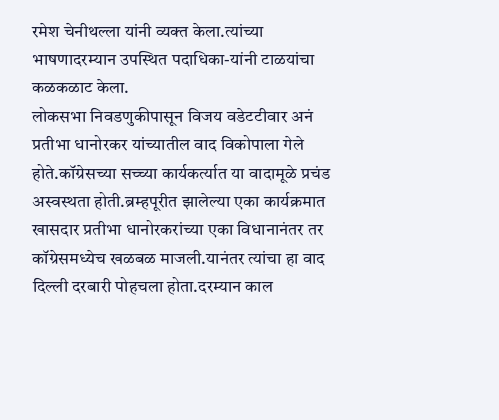रमेश चेनीथल्ला यांनी व्यक्त केला.त्यांच्या भाषणादरम्यान उपस्थित पदाधिका-यांनी टाळयांचा कळकळाट केला.
लोकसभा निवडणुकीपासून विजय वडेटटीवार अनं प्रतीभा धानोरकर यांच्यातील वाद विकोपाला गेले होते.कॉग्रेसच्या सच्च्या कार्यकर्त्यात या वादामूळे प्रचंड अस्वस्थता होती.ब्रम्हपूरीत झालेल्या एका कार्यक्रमात खासदार प्रतीभा धानोरकरांच्या एका विधानानंतर तर कॉग्रेसमध्येच खळबळ माजली.यानंतर त्यांचा हा वाद दिल्ली दरबारी पोहचला होता.दरम्यान काल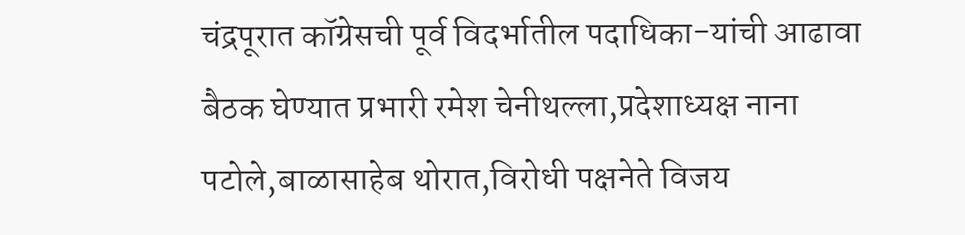चंद्रपूरात कॉग्रेसची पूर्व विदर्भातील पदाधिका-यांची आढावा बैठक घेण्यात प्रभारी रमेश चेनीथल्ला,प्रदेशाध्यक्ष नाना पटोले,बाळासाहेब थोरात,विरोधी पक्षनेते विजय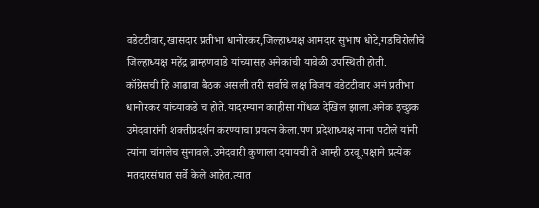वडेटटीवार,खासदार प्रतीभा धानोरकर,जिल्हाध्यक्ष आमदार सुभाष धोटे,गडचिरोलीचे जिल्हाध्यक्ष महेंद्र ब्राम्हणवाडे यांच्यासह अनेकांची यावेळी उपस्थिती होती.
कॉग्रेसची हि आढावा बैठक असली तरी सर्वाचे लक्ष विजय वडेटटीवार अनं प्रतीभा धानोरकर यांच्याकडे च होते.यादरम्यान काहीसा गोंधळ देखिल झाला.अनेक इच्छुक उमेदवारांनी शक्तीप्रदर्शन करण्याचा प्रयत्न केला.पण प्रदेशाध्यक्ष नाना पटोले यांनी त्यांना चांगलेच सुनावले.उमेदवारी कुणाला दयायची ते आम्ही ठरवू.पक्षाने प्रत्येक मतदारसंघात सर्वे केले आहेत.त्यात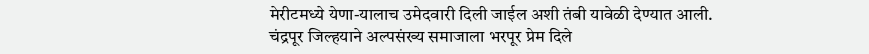मेरीटमध्ये येणा-यालाच उमेदवारी दिली जाईल अशी तंबी यावेळी देण्यात आली.
चंद्रपूर जिल्हयाने अल्पसंख्य समाजाला भरपूर प्रेम दिले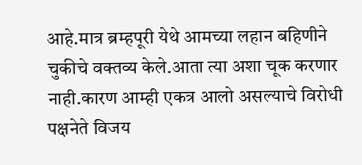आहे.मात्र ब्रम्हपूरी येथे आमच्या लहान बहिणीने चुकीचे वक्तव्य केले.आता त्या अशा चूक करणार नाही.कारण आम्ही एकत्र आलो असल्याचे विरोधी पक्षनेते विजय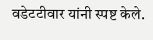वडेटटीवार यांनी स्पष्ट केले.